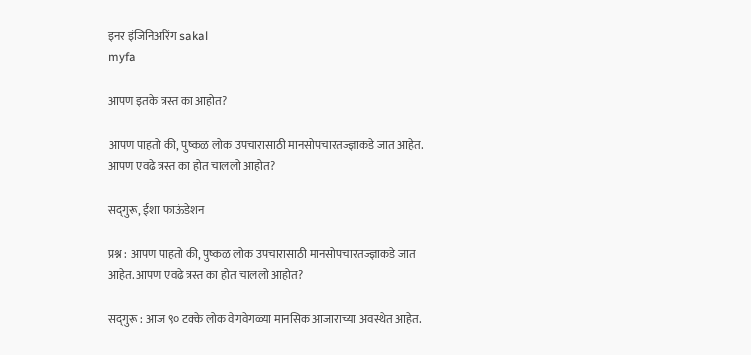इनर इंजिनिअरिंग sakal
myfa

आपण इतके त्रस्त का आहोत?

आपण पाहतो की, पुष्कळ लोक उपचारासाठी मानसोपचारतज्ज्ञाकडे जात आहेत. आपण एवढे त्रस्त का होत चाललो आहोत?

सद्‌गुरू, ईशा फाऊंडेशन

प्रश्न : आपण पाहतो की, पुष्कळ लोक उपचारासाठी मानसोपचारतज्ज्ञाकडे जात आहेत. आपण एवढे त्रस्त का होत चाललो आहोत?

सद्‌गुरू : आज ९० टक्के लोक वेगवेगळ्या मानसिक आजाराच्या अवस्थेत आहेत.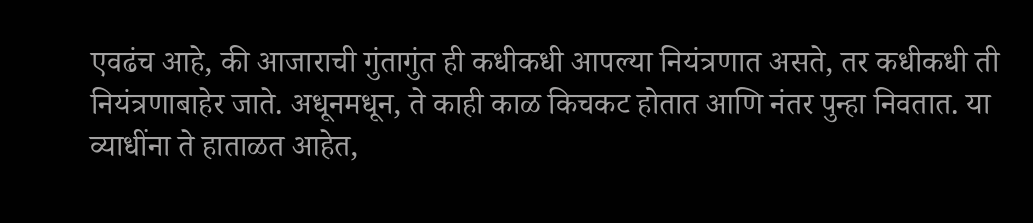एवढंच आहे, की आजाराची गुंतागुंत ही कधीकधी आपल्या नियंत्रणात असते, तर कधीकधी ती नियंत्रणाबाहेर जाते. अधूनमधून, ते काही काळ किचकट होतात आणि नंतर पुन्हा निवतात. या व्याधींना ते हाताळत आहेत,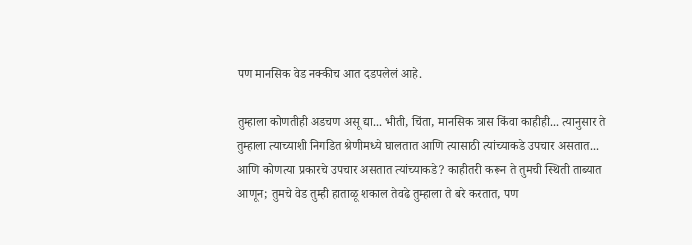पण मानसिक वेड नक्कीच आत दडपलेलं आहे.

तुम्हाला कोणतीही अडचण असू द्या... भीती, चिंता, मानसिक त्रास किंवा काहीही... त्यानुसार ते तुम्हाला त्याच्याशी निगडित श्रेणीमध्ये घालतात आणि त्यासाठी त्यांच्याकडे उपचार असतात... आणि कोणत्या प्रकारचे उपचार असतात त्यांच्याकडे? काहीतरी करून ते तुमची स्थिती ताब्यात आणून; तुमचे वेड तुम्ही हाताळू शकाल तेवढे तुम्हाला ते बरे करतात, पण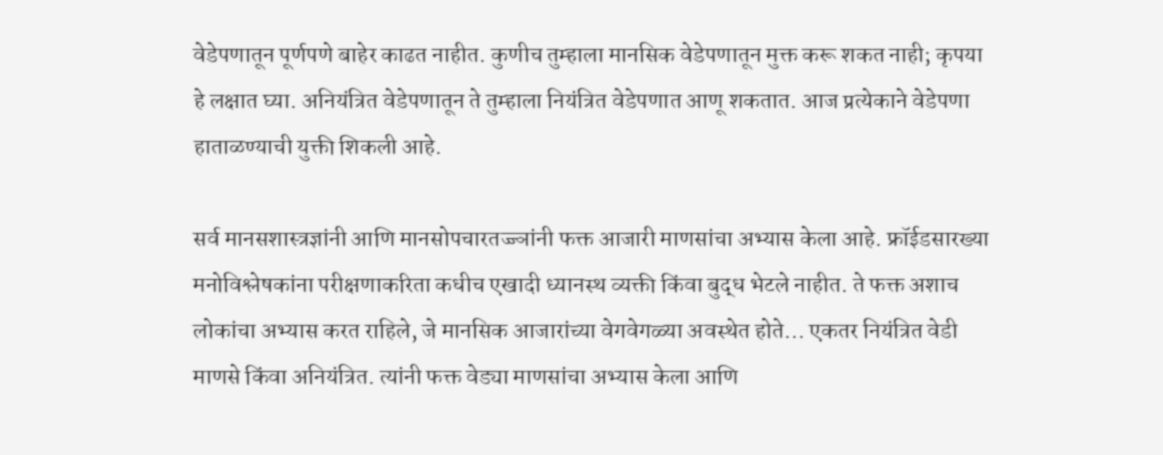वेडेपणातून पूर्णपणे बाहेर काढत नाहीत. कुणीच तुम्हाला मानसिक वेडेपणातून मुक्त करू शकत नाही; कृपया हे लक्षात घ्या. अनियंत्रित वेडेपणातून ते तुम्हाला नियंत्रित वेडेपणात आणू शकतात. आज प्रत्येकाने वेडेपणा हाताळण्याची युक्ती शिकली आहे.

सर्व मानसशास्त्रज्ञांनी आणि मानसोपचारतज्ज्ञांनी फक्त आजारी माणसांचा अभ्यास केला आहे. फ्रॉईडसारख्या मनोविश्लेषकांना परीक्षणाकरिता कधीच एखादी ध्यानस्थ व्यक्ती किंवा बुद्ध भेटले नाहीत. ते फक्त अशाच लोकांचा अभ्यास करत राहिले, जे मानसिक आजारांच्या वेगवेगळ्या अवस्थेत होते... एकतर नियंत्रित वेडी माणसे किंवा अनियंत्रित. त्यांनी फक्त वेड्या माणसांचा अभ्यास केला आणि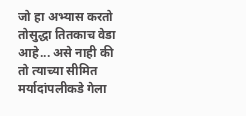जो हा अभ्यास करतो तोसुद्धा तितकाच वेडा आहे... असे नाही की तो त्याच्या सीमित मर्यादांपलीकडे गेला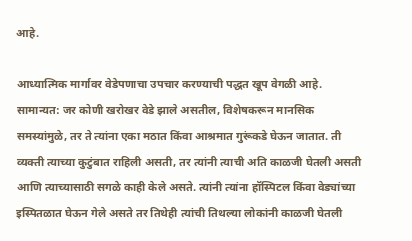आहे.

आध्यात्मिक मार्गावर वेडेपणाचा उपचार करण्याची पद्धत खूप वेगळी आहे. सामान्यत: जर कोणी खरोखर वेडे झाले असतील, विशेषकरून मानसिक समस्यांमुळे, तर ते त्यांना एका मठात किंवा आश्रमात गुरूंकडे घेऊन जातात. ती व्यक्ती त्याच्या कुटुंबात राहिली असती, तर त्यांनी त्याची अति काळजी घेतली असती आणि त्याच्यासाठी सगळे काही केले असते. त्यांनी त्यांना हॉस्पिटल किंवा वेड्यांच्या इस्पितळात घेऊन गेले असते तर तिथेही त्यांची तिथल्या लोकांनी काळजी घेतली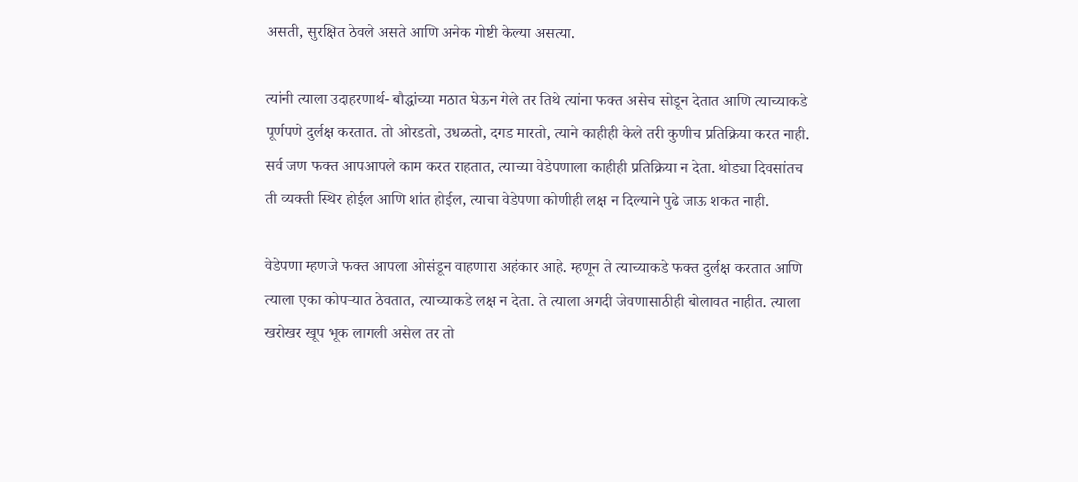असती, सुरक्षित ठेवले असते आणि अनेक गोष्टी केल्या असत्या.

त्यांनी त्याला उदाहरणार्थ- बौद्धांच्या मठात घेऊन गेले तर तिथे त्यांना फक्त असेच सोडून देतात आणि त्याच्याकडे पूर्णपणे दुर्लक्ष करतात. तो ओरडतो, उधळतो, दगड मारतो, त्याने काहीही केले तरी कुणीच प्रतिक्रिया करत नाही. सर्व जण फक्त आपआपले काम करत राहतात, त्याच्या वेडेपणाला काहीही प्रतिक्रिया न देता. थोड्या दिवसांतच ती व्यक्ती स्थिर होईल आणि शांत होईल, त्याचा वेडेपणा कोणीही लक्ष न दिल्याने पुढे जाऊ शकत नाही.

वेडेपणा म्हणजे फक्त आपला ओसंडून वाहणारा अहंकार आहे. म्हणून ते त्याच्याकडे फक्त दुर्लक्ष करतात आणि त्याला एका कोपऱ्यात ठेवतात, त्याच्याकडे लक्ष न देता. ते त्याला अगदी जेवणासाठीही बोलावत नाहीत. त्याला खरोखर खूप भूक लागली असेल तर तो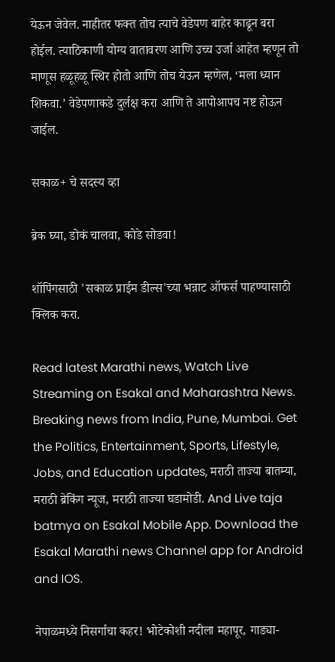येऊन जेवेल. नाहीतर फक्त तोच त्याचे वेडेपण बाहेर काढून बरा होईल. त्याठिकाणी योग्य वातावरण आणि उच्च उर्जा आहेत म्हणून तो माणूस हळूहळू स्थिर होतो आणि तोच येऊन म्हणेल, ‘मला ध्यान शिकवा.’ वेडेपणाकडे दुर्लक्ष करा आणि ते आपोआपच नष्ट होऊन जाईल.

सकाळ+ चे सदस्य व्हा

ब्रेक घ्या, डोकं चालवा, कोडे सोडवा!

शॉपिंगसाठी 'सकाळ प्राईम डील्स'च्या भन्नाट ऑफर्स पाहण्यासाठी क्लिक करा.

Read latest Marathi news, Watch Live Streaming on Esakal and Maharashtra News. Breaking news from India, Pune, Mumbai. Get the Politics, Entertainment, Sports, Lifestyle, Jobs, and Education updates, मराठी ताज्या बातम्या, मराठी ब्रेकिंग न्यूज, मराठी ताज्या घडामोडी. And Live taja batmya on Esakal Mobile App. Download the Esakal Marathi news Channel app for Android and IOS.

नेपाळमध्ये निसर्गाचा कहर! भोटेकोशी नदीला महापूर, गाड्या-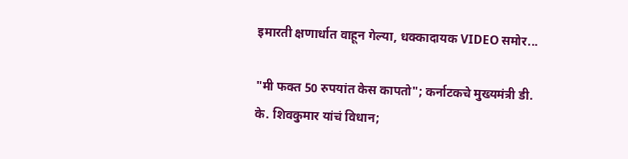इमारती क्षणार्धात वाहून गेल्या, धक्कादायक VIDEO समोर...

"मी फक्त 50 रुपयांत केस कापतो"; कर्नाटकचे मुख्यमंत्री डी. के. शिवकुमार यांचं विधान;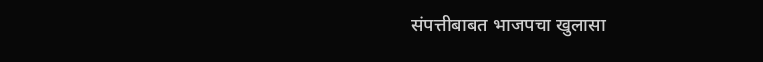संपत्तीबाबत भाजपचा खुलासा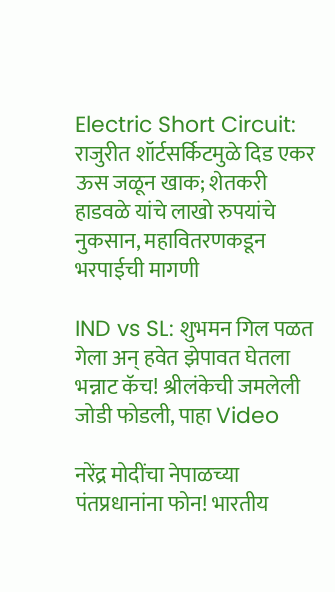Electric Short Circuit: राजुरीत शॉर्टसर्किटमुळे दिड एकर ऊस जळून खाक; शेतकरी हाडवळे यांचे लाखो रुपयांचे नुकसान, महावितरणकडून भरपाईची मागणी

IND vs SL: शुभमन गिल पळत गेला अन् हवेत झेपावत घेतला भन्नाट कॅच! श्रीलंकेची जमलेली जोडी फोडली, पाहा Video

नरेंद्र मोदींचा नेपाळच्या पंतप्रधानांना फोन! भारतीय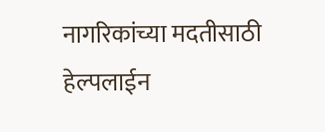नागरिकांच्या मदतीसाठी हेल्पलाईन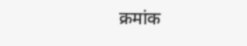क्रमांक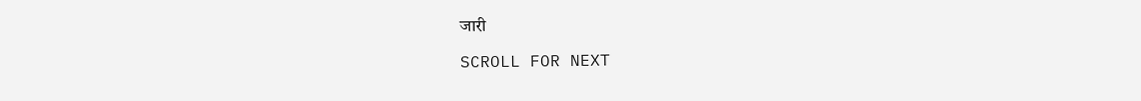जारी

SCROLL FOR NEXT